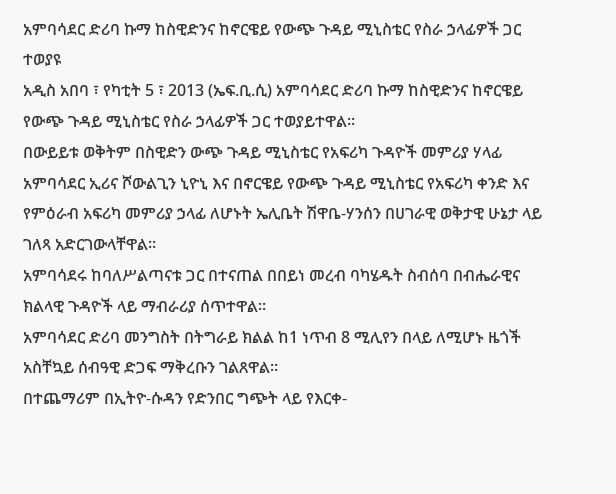አምባሳደር ድሪባ ኩማ ከስዊድንና ከኖርዌይ የውጭ ጉዳይ ሚኒስቴር የስራ ኃላፊዎች ጋር ተወያዩ
አዲስ አበባ ፣ የካቲት 5 ፣ 2013 (ኤፍ.ቢ.ሲ) አምባሳደር ድሪባ ኩማ ከስዊድንና ከኖርዌይ የውጭ ጉዳይ ሚኒስቴር የስራ ኃላፊዎች ጋር ተወያይተዋል።
በውይይቱ ወቅትም በስዊድን ውጭ ጉዳይ ሚኒስቴር የአፍሪካ ጉዳዮች መምሪያ ሃላፊ አምባሳደር ኢሪና ሾውልጊን ኒዮኒ እና በኖርዌይ የውጭ ጉዳይ ሚኒስቴር የአፍሪካ ቀንድ እና የምዕራብ አፍሪካ መምሪያ ኃላፊ ለሆኑት ኤሊቤት ሽዋቤ-ሃንሰን በሀገራዊ ወቅታዊ ሁኔታ ላይ ገለጻ አድርገውላቸዋል፡፡
አምባሳደሩ ከባለሥልጣናቱ ጋር በተናጠል በበይነ መረብ ባካሄዱት ስብሰባ በብሔራዊና ክልላዊ ጉዳዮች ላይ ማብራሪያ ሰጥተዋል።
አምባሳደር ድሪባ መንግስት በትግራይ ክልል ከ1 ነጥብ 8 ሚሊየን በላይ ለሚሆኑ ዜጎች አስቸኳይ ሰብዓዊ ድጋፍ ማቅረቡን ገልጸዋል።
በተጨማሪም በኢትዮ-ሱዳን የድንበር ግጭት ላይ የእርቀ-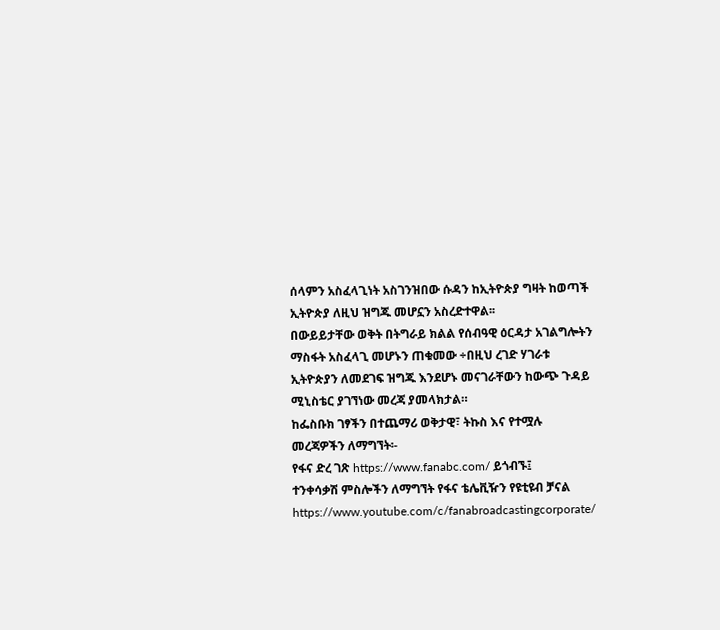ሰላምን አስፈላጊነት አስገንዝበው ሱዳን ከኢትዮጵያ ግዛት ከወጣች ኢትዮጵያ ለዚህ ዝግጁ መሆኗን አስረድተዋል፡፡
በውይይታቸው ወቅት በትግራይ ክልል የሰብዓዊ ዕርዳታ አገልግሎትን ማስፋት አስፈላጊ መሆኑን ጠቁመው ÷በዚህ ረገድ ሃገራቱ ኢትዮጵያን ለመደገፍ ዝግጁ እንደሆኑ መናገራቸውን ከውጭ ጉዳይ ሚኒስቴር ያገኘነው መረጃ ያመላክታል።
ከፌስቡክ ገፃችን በተጨማሪ ወቅታዊ፣ ትኩስ እና የተሟሉ መረጃዎችን ለማግኘት፡-
የፋና ድረ ገጽ https://www.fanabc.com/ ይጎብኙ፤
ተንቀሳቃሽ ምስሎችን ለማግኘት የፋና ቴሌቪዥን የዩቲዩብ ቻናል https://www.youtube.com/c/fanabroadcastingcorporate/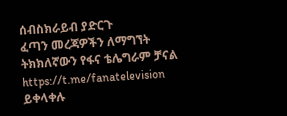ሰብስክራይብ ያድርጉ
ፈጣን መረጃዎችን ለማግኘት ትክክለኛውን የፋና ቴሌግራም ቻናል https://t.me/fanatelevision ይቀላቀሉ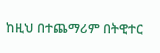ከዚህ በተጨማሪም በትዊተር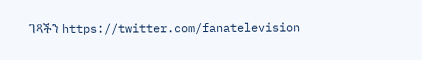ገጻችን https://twitter.com/fanatelevision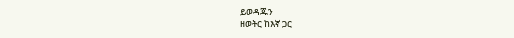ይወዳጁን
ዘወትር ከእኛ ጋር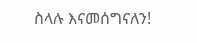ስላሉ እናመሰግናለን!